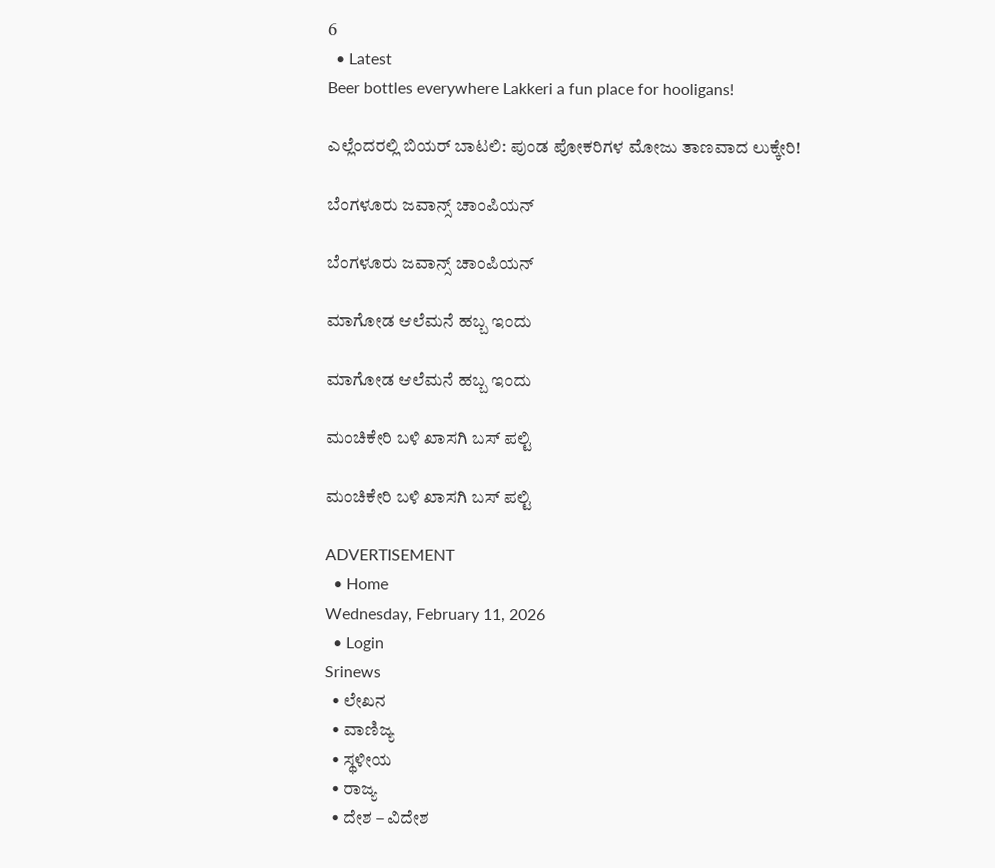6
  • Latest
Beer bottles everywhere Lakkeri a fun place for hooligans!

ಎಲ್ಲೆಂದರಲ್ಲಿ ಬಿಯರ್ ಬಾಟಲಿ: ಪುಂಡ ಪೋಕರಿಗಳ ಮೋಜು ತಾಣವಾದ ಲುಕ್ಕೇರಿ!

ಬೆಂಗಳೂರು ಜವಾನ್ಸ್ ಚಾಂಪಿಯನ್

ಬೆಂಗಳೂರು ಜವಾನ್ಸ್ ಚಾಂಪಿಯನ್

ಮಾಗೋಡ ಆಲೆಮನೆ ಹಬ್ಬ ಇಂದು

ಮಾಗೋಡ ಆಲೆಮನೆ ಹಬ್ಬ ಇಂದು

ಮಂಚಿಕೇರಿ‌ ಬಳಿ ಖಾಸಗಿ ಬಸ್ ಪಲ್ಟಿ

ಮಂಚಿಕೇರಿ‌ ಬಳಿ ಖಾಸಗಿ ಬಸ್ ಪಲ್ಟಿ

ADVERTISEMENT
  • Home
Wednesday, February 11, 2026
  • Login
Srinews
  • ಲೇಖನ
  • ವಾಣಿಜ್ಯ
  • ಸ್ಥಳೀಯ
  • ರಾಜ್ಯ
  • ದೇಶ – ವಿದೇಶ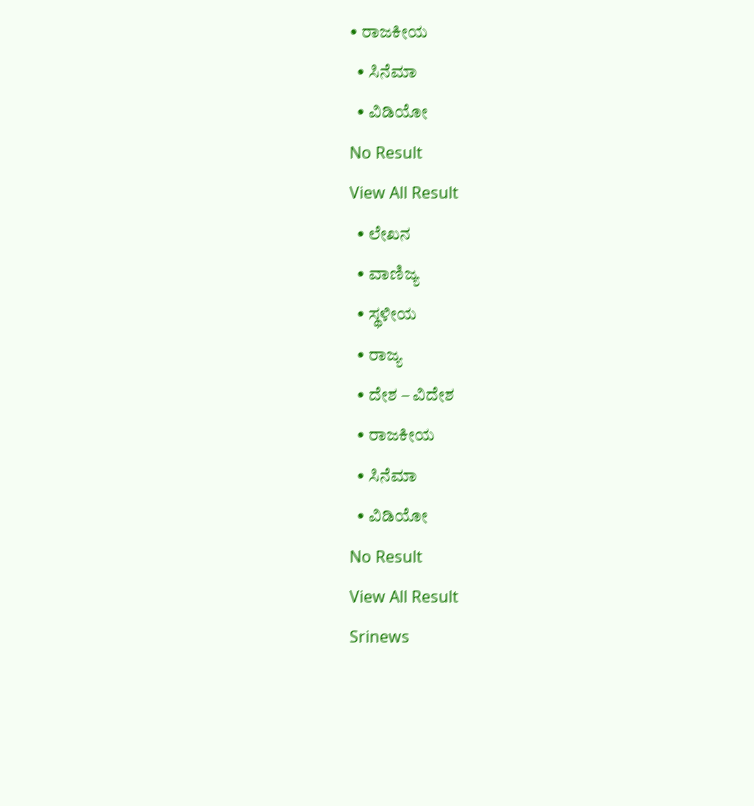• ರಾಜಕೀಯ
  • ಸಿನೆಮಾ
  • ವಿಡಿಯೋ
No Result
View All Result
  • ಲೇಖನ
  • ವಾಣಿಜ್ಯ
  • ಸ್ಥಳೀಯ
  • ರಾಜ್ಯ
  • ದೇಶ – ವಿದೇಶ
  • ರಾಜಕೀಯ
  • ಸಿನೆಮಾ
  • ವಿಡಿಯೋ
No Result
View All Result
Srinews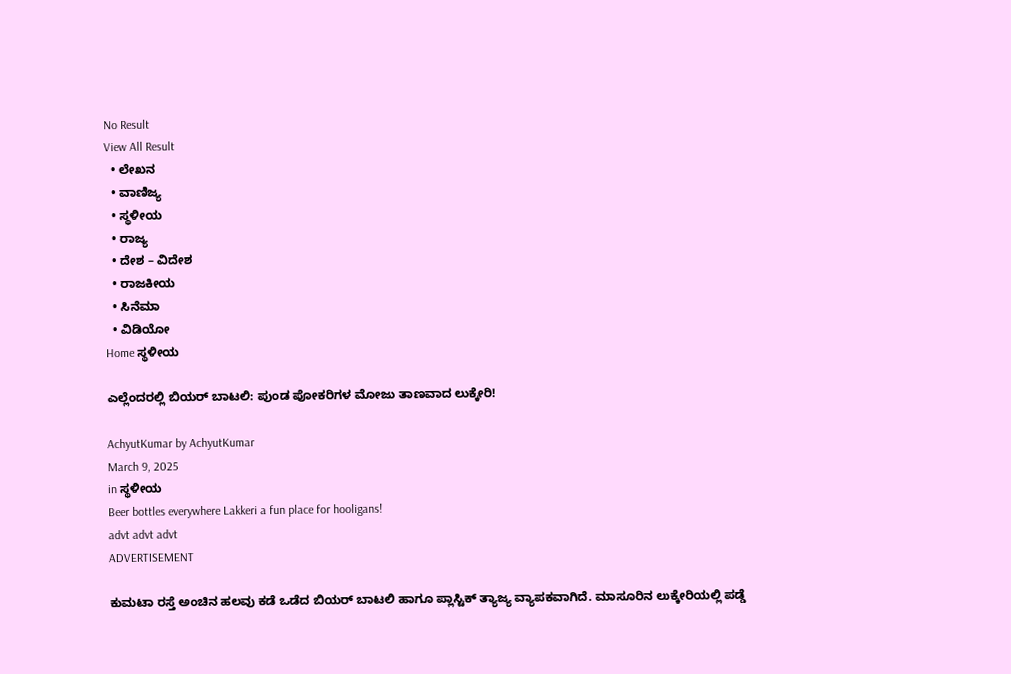No Result
View All Result
  • ಲೇಖನ
  • ವಾಣಿಜ್ಯ
  • ಸ್ಥಳೀಯ
  • ರಾಜ್ಯ
  • ದೇಶ – ವಿದೇಶ
  • ರಾಜಕೀಯ
  • ಸಿನೆಮಾ
  • ವಿಡಿಯೋ
Home ಸ್ಥಳೀಯ

ಎಲ್ಲೆಂದರಲ್ಲಿ ಬಿಯರ್ ಬಾಟಲಿ: ಪುಂಡ ಪೋಕರಿಗಳ ಮೋಜು ತಾಣವಾದ ಲುಕ್ಕೇರಿ!

AchyutKumar by AchyutKumar
March 9, 2025
in ಸ್ಥಳೀಯ
Beer bottles everywhere Lakkeri a fun place for hooligans!
advt advt advt
ADVERTISEMENT

ಕುಮಟಾ ರಸ್ತೆ ಅಂಚಿನ ಹಲವು ಕಡೆ ಒಡೆದ ಬಿಯರ್ ಬಾಟಲಿ ಹಾಗೂ ಪ್ಲಾಸ್ಟಿಕ್ ತ್ಯಾಜ್ಯ ವ್ಯಾಪಕವಾಗಿದೆ. ಮಾಸೂರಿನ ಲುಕ್ಕೇರಿಯಲ್ಲಿ ಪಡ್ಡೆ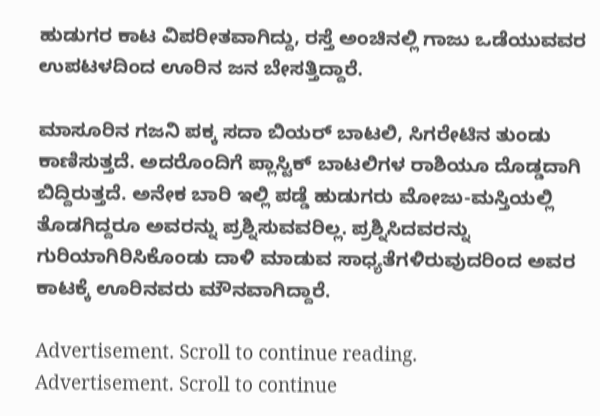ಹುಡುಗರ ಕಾಟ ವಿಪರೀತವಾಗಿದ್ದು, ರಸ್ತೆ ಅಂಚಿನಲ್ಲಿ ಗಾಜು ಒಡೆಯುವವರ ಉಪಟಳದಿಂದ ಊರಿನ ಜನ ಬೇಸತ್ತಿದ್ದಾರೆ.

ಮಾಸೂರಿನ ಗಜನಿ ಪಕ್ಕ ಸದಾ ಬಿಯರ್ ಬಾಟಲಿ, ಸಿಗರೇಟಿನ ತುಂಡು ಕಾಣಿಸುತ್ತದೆ. ಅದರೊಂದಿಗೆ ಪ್ಲಾಸ್ಟಿಕ್ ಬಾಟಲಿಗಳ ರಾಶಿಯೂ ದೊಡ್ಡದಾಗಿ ಬಿದ್ದಿರುತ್ತದೆ. ಅನೇಕ ಬಾರಿ ಇಲ್ಲಿ ಪಡ್ಡೆ ಹುಡುಗರು ಮೋಜು-ಮಸ್ತಿಯಲ್ಲಿ ತೊಡಗಿದ್ದರೂ ಅವರನ್ನು ಪ್ರಶ್ನಿಸುವವರಿಲ್ಲ. ಪ್ರಶ್ನಿಸಿದವರನ್ನು ಗುರಿಯಾಗಿರಿಸಿಕೊಂಡು ದಾಳಿ ಮಾಡುವ ಸಾಧ್ಯತೆಗಳಿರುವುದರಿಂದ ಅವರ ಕಾಟಕ್ಕೆ ಊರಿನವರು ಮೌನವಾಗಿದ್ದಾರೆ.

Advertisement. Scroll to continue reading.
Advertisement. Scroll to continue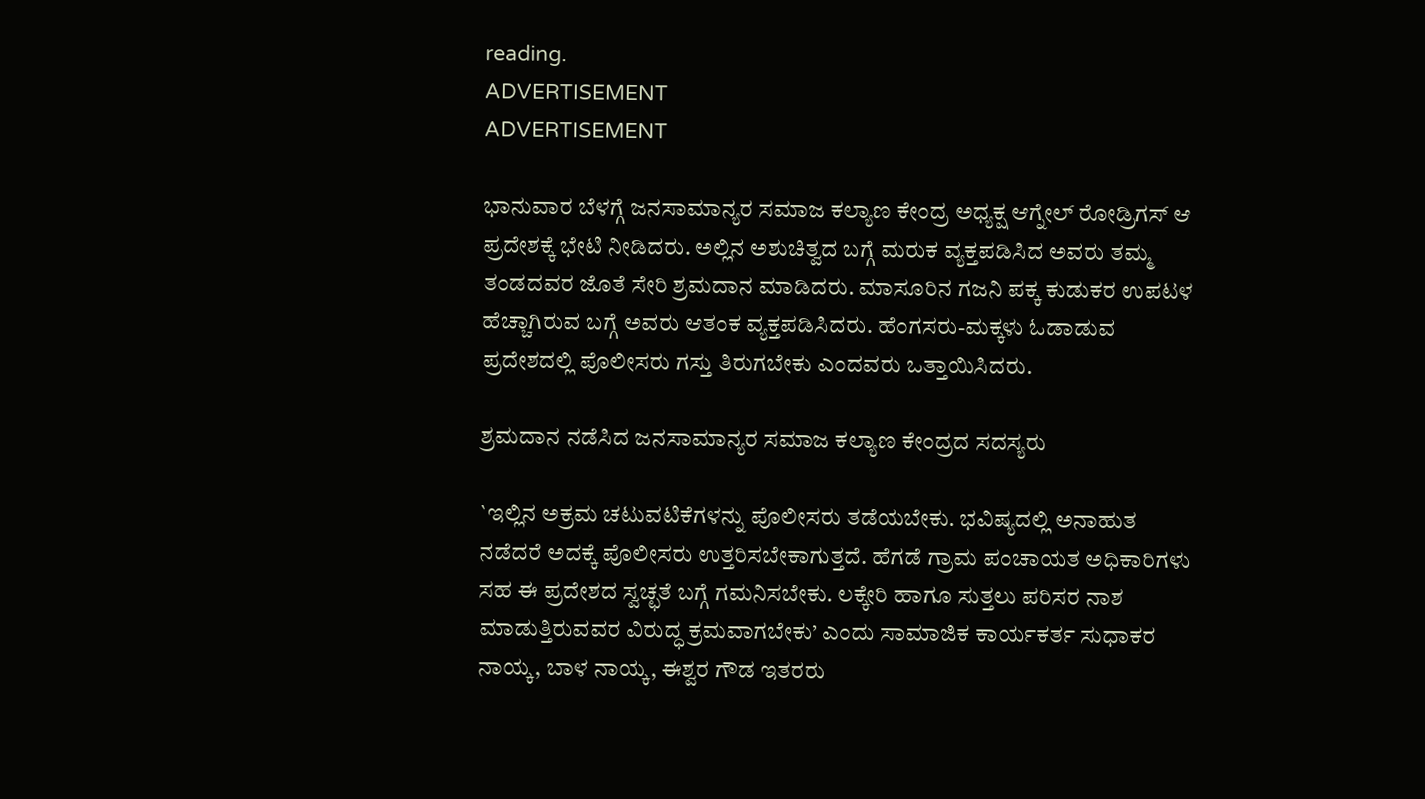reading.
ADVERTISEMENT
ADVERTISEMENT

ಭಾನುವಾರ ಬೆಳಗ್ಗೆ ಜನಸಾಮಾನ್ಯರ ಸಮಾಜ ಕಲ್ಯಾಣ ಕೇಂದ್ರ ಅಧ್ಯಕ್ಷ ಆಗ್ನೇಲ್ ರೋಡ್ರಿಗಸ್ ಆ ಪ್ರದೇಶಕ್ಕೆ ಭೇಟಿ ನೀಡಿದರು. ಅಲ್ಲಿನ ಅಶುಚಿತ್ವದ ಬಗ್ಗೆ ಮರುಕ ವ್ಯಕ್ತಪಡಿಸಿದ ಅವರು ತಮ್ಮ ತಂಡದವರ ಜೊತೆ ಸೇರಿ ಶ್ರಮದಾನ ಮಾಡಿದರು. ಮಾಸೂರಿನ ಗಜನಿ ಪಕ್ಕ ಕುಡುಕರ ಉಪಟಳ ಹೆಚ್ಚಾಗಿರುವ ಬಗ್ಗೆ ಅವರು ಆತಂಕ ವ್ಯಕ್ತಪಡಿಸಿದರು. ಹೆಂಗಸರು-ಮಕ್ಕಳು ಓಡಾಡುವ ಪ್ರದೇಶದಲ್ಲಿ ಪೊಲೀಸರು ಗಸ್ತು ತಿರುಗಬೇಕು ಎಂದವರು ಒತ್ತಾಯಿಸಿದರು.

ಶ್ರಮದಾನ ನಡೆಸಿದ ಜನಸಾಮಾನ್ಯರ ಸಮಾಜ ಕಲ್ಯಾಣ ಕೇಂದ್ರದ ಸದಸ್ಯರು

`ಇಲ್ಲಿನ ಅಕ್ರಮ ಚಟುವಟಿಕೆಗಳನ್ನು ಪೊಲೀಸರು ತಡೆಯಬೇಕು. ಭವಿಷ್ಯದಲ್ಲಿ ಅನಾಹುತ ನಡೆದರೆ ಅದಕ್ಕೆ ಪೊಲೀಸರು ಉತ್ತರಿಸಬೇಕಾಗುತ್ತದೆ. ಹೆಗಡೆ ಗ್ರಾಮ ಪಂಚಾಯತ ಅಧಿಕಾರಿಗಳು ಸಹ ಈ ಪ್ರದೇಶದ ಸ್ವಚ್ಛತೆ ಬಗ್ಗೆ ಗಮನಿಸಬೇಕು. ಲಕ್ಕೇರಿ ಹಾಗೂ ಸುತ್ತಲು ಪರಿಸರ ನಾಶ ಮಾಡುತ್ತಿರುವವರ ವಿರುದ್ಧ ಕ್ರಮವಾಗಬೇಕು’ ಎಂದು ಸಾಮಾಜಿಕ ಕಾರ್ಯಕರ್ತ ಸುಧಾಕರ ನಾಯ್ಕ, ಬಾಳ ನಾಯ್ಕ, ಈಶ್ವರ ಗೌಡ ಇತರರು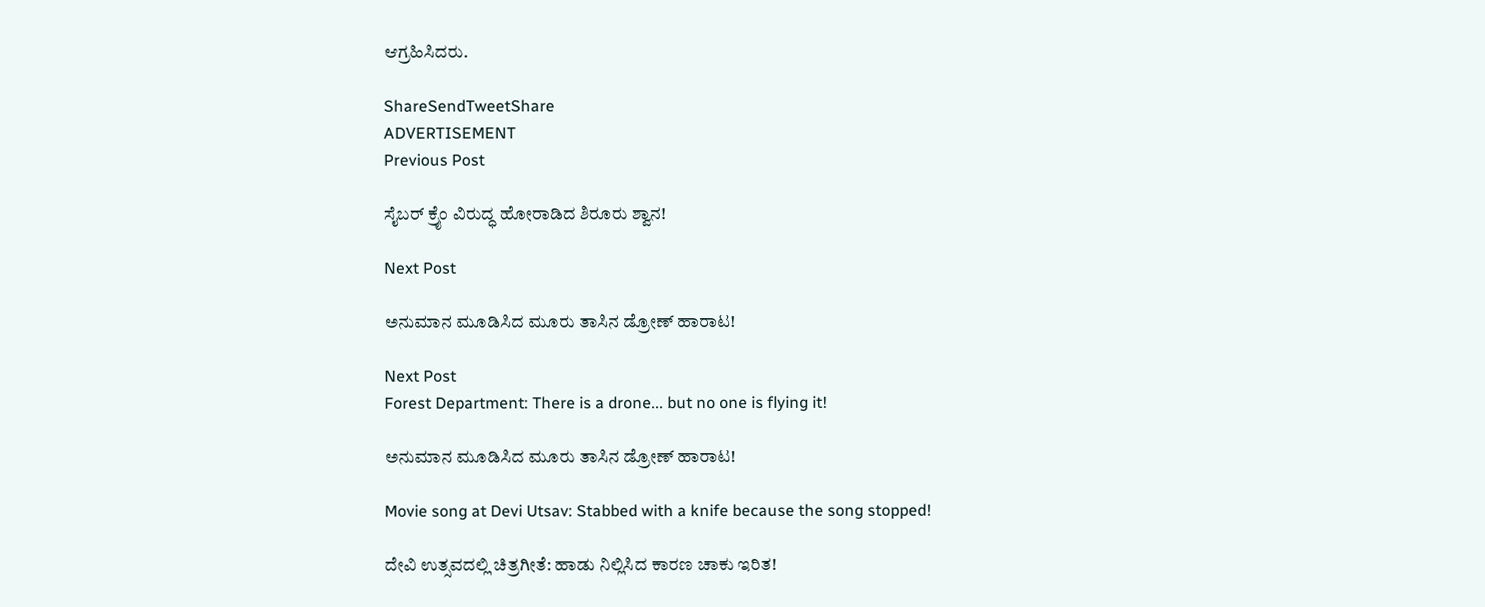ಆಗ್ರಹಿಸಿದರು.

ShareSendTweetShare
ADVERTISEMENT
Previous Post

ಸೈಬರ್ ಕ್ರೈಂ ವಿರುದ್ಧ ಹೋರಾಡಿದ ಶಿರೂರು ಶ್ವಾನ!

Next Post

ಅನುಮಾನ ಮೂಡಿಸಿದ ಮೂರು ತಾಸಿನ ಡ್ರೋಣ್ ಹಾರಾಟ!

Next Post
Forest Department: There is a drone... but no one is flying it!

ಅನುಮಾನ ಮೂಡಿಸಿದ ಮೂರು ತಾಸಿನ ಡ್ರೋಣ್ ಹಾರಾಟ!

Movie song at Devi Utsav: Stabbed with a knife because the song stopped!

ದೇವಿ ಉತ್ಸವದಲ್ಲಿ ಚಿತ್ರಗೀತೆ: ಹಾಡು ನಿಲ್ಲಿಸಿದ ಕಾರಣ ಚಾಕು ಇರಿತ!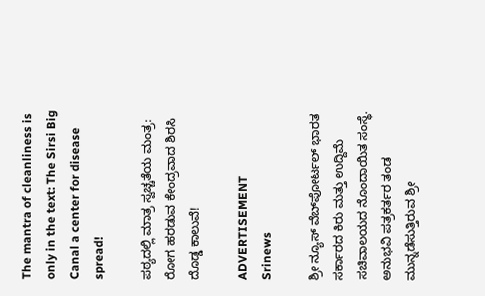The mantra of cleanliness is only in the text: The Sirsi Big Canal a center for disease spread!

ಪಠ್ಯದಲ್ಲಿ ಮಾತ್ರ ಸ್ವಚ್ಚತೆಯ ಮಂತ್ರ: ರೋಗ ಹರಡುವ ಕೇಂದ್ರವಾದ ಶಿರಸಿ ದೊಡ್ಡ ಕಾಲುವೆ!

ADVERTISEMENT
Srinews

ಶ್ರೀ ನ್ಯೂಸ್ ವೆಬ್‌ಪೋರ್ಟಲ್ ಭಾರತ ಸರ್ಕಾರದ ಕಿರು ಮತ್ತು ಉದ್ದಿಮೆ ಸಚಿವಾಲಯದ ನೊಂದಾಯಿತ ಸಂಸ್ಥೆ. ಅನುಭವಿ ಪತ್ರಕರ್ತರ ತಂಡ ಮುನ್ನಡೆಸುತ್ತಿರುವ ಶ್ರೀ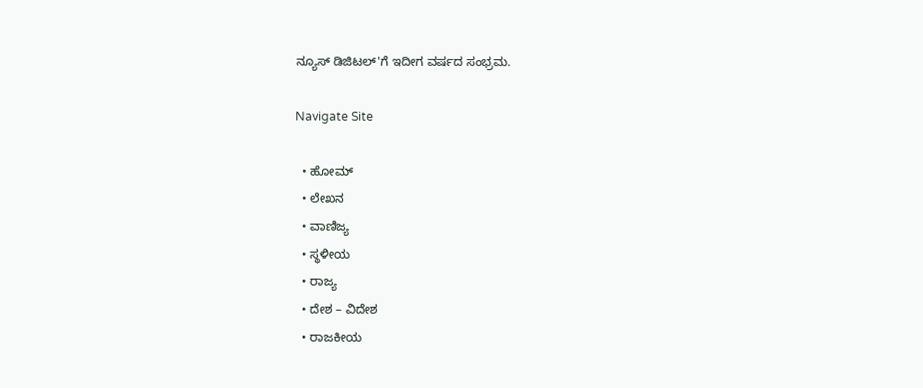ನ್ಯೂಸ್ ಡಿಜಿಟಲ್'ಗೆ ಇದೀಗ ವರ್ಷದ ಸಂಭ್ರಮ.

Navigate Site

  • ಹೋಮ್
  • ಲೇಖನ
  • ವಾಣಿಜ್ಯ
  • ಸ್ಥಳೀಯ
  • ರಾಜ್ಯ
  • ದೇಶ – ವಿದೇಶ
  • ರಾಜಕೀಯ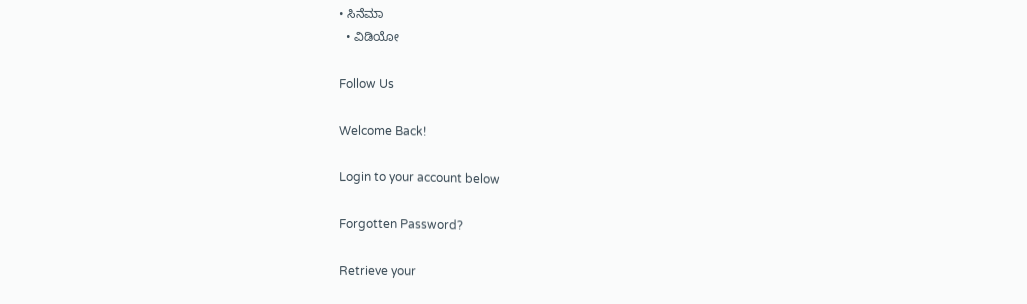• ಸಿನೆಮಾ
  • ವಿಡಿಯೋ

Follow Us

Welcome Back!

Login to your account below

Forgotten Password?

Retrieve your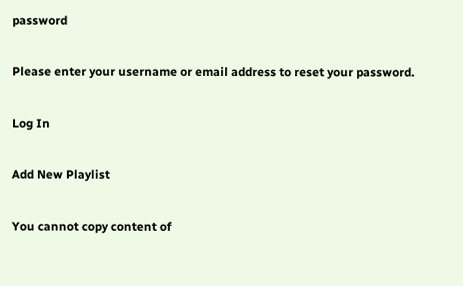password

Please enter your username or email address to reset your password.

Log In

Add New Playlist

You cannot copy content of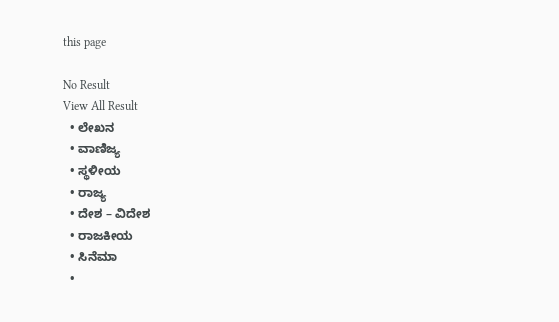this page

No Result
View All Result
  • ಲೇಖನ
  • ವಾಣಿಜ್ಯ
  • ಸ್ಥಳೀಯ
  • ರಾಜ್ಯ
  • ದೇಶ – ವಿದೇಶ
  • ರಾಜಕೀಯ
  • ಸಿನೆಮಾ
  •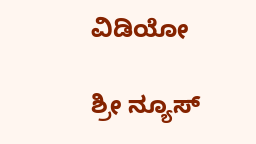ವಿಡಿಯೋ

ಶ್ರೀ ನ್ಯೂಸ್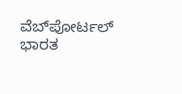ವೆಬ್‌ಪೋರ್ಟಲ್ ಭಾರತ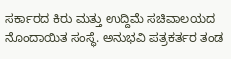ಸರ್ಕಾರದ ಕಿರು ಮತ್ತು ಉದ್ದಿಮೆ ಸಚಿವಾಲಯದ ನೊಂದಾಯಿತ ಸಂಸ್ಥೆ. ಅನುಭವಿ ಪತ್ರಕರ್ತರ ತಂಡ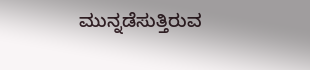ಮುನ್ನಡೆಸುತ್ತಿರುವ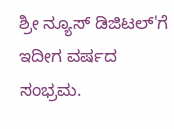ಶ್ರೀ ನ್ಯೂಸ್ ಡಿಜಿಟಲ್'ಗೆ ಇದೀಗ ವರ್ಷದ ಸಂಭ್ರಮ.